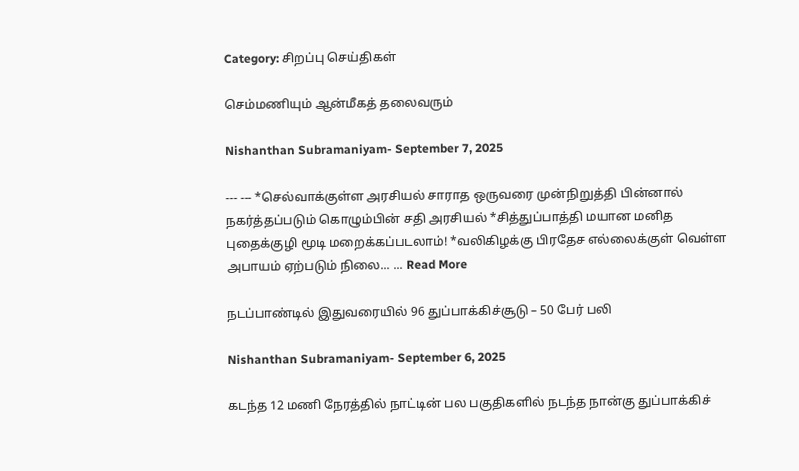Category: சிறப்பு செய்திகள்

செம்மணியும் ஆன்மீகத் தலைவரும்

Nishanthan Subramaniyam- September 7, 2025

--- --- *செல்வாக்குள்ள அரசியல் சாராத ஒருவரை முன்நிறுத்தி பின்னால் நகர்த்தப்படும் கொழும்பின் சதி அரசியல் *சித்துப்பாத்தி மயான மனித புதைக்குழி மூடி மறைக்கப்படலாம்! *வலிகிழக்கு பிரதேச எல்லைக்குள் வெள்ள அபாயம் ஏற்படும் நிலை... ... Read More

நடப்பாண்டில் இதுவரையில் 96 துப்பாக்கிச்சூடு – 50 பேர் பலி

Nishanthan Subramaniyam- September 6, 2025

கடந்த 12 மணி நேரத்தில் நாட்டின் பல பகுதிகளில் நடந்த நான்கு துப்பாக்கிச்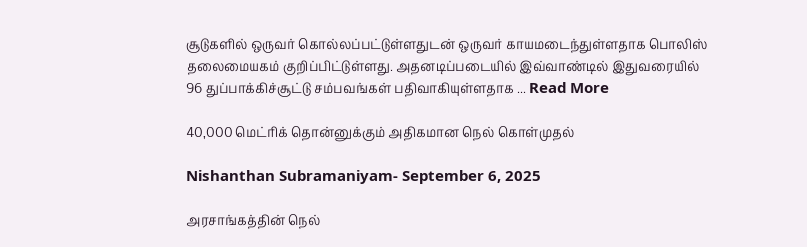சூடுகளில் ஒருவர் கொல்லப்பட்டுள்ளதுடன் ஒருவர் காயமடைந்துள்ளதாக பொலிஸ் தலைமையகம் குறிப்பிட்டுள்ளது. அதனடிப்படையில் இவ்வாண்டில் இதுவரையில் 96 துப்பாக்கிச்சூட்டு சம்பவங்கள் பதிவாகியுள்ளதாக ... Read More

40,000 மெட்ரிக் தொன்னுக்கும் அதிகமான நெல் கொள்முதல்

Nishanthan Subramaniyam- September 6, 2025

அரசாங்கத்தின் நெல்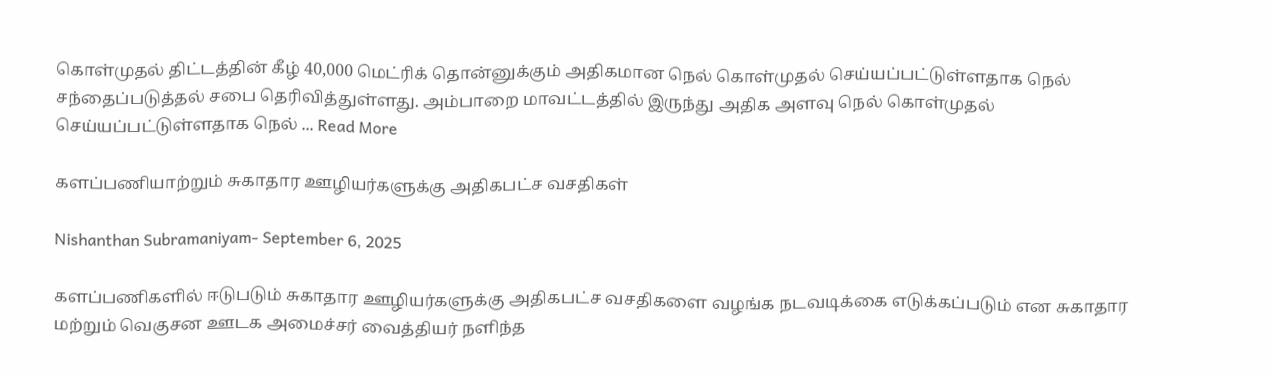கொள்முதல் திட்டத்தின் கீழ் 40,000 மெட்ரிக் தொன்னுக்கும் அதிகமான நெல் கொள்முதல் செய்யப்பட்டுள்ளதாக நெல் சந்தைப்படுத்தல் சபை தெரிவித்துள்ளது. அம்பாறை மாவட்டத்தில் இருந்து அதிக அளவு நெல் கொள்முதல் செய்யப்பட்டுள்ளதாக நெல் ... Read More

களப்பணியாற்றும் சுகாதார ஊழியர்களுக்கு அதிகபட்ச வசதிகள்

Nishanthan Subramaniyam- September 6, 2025

களப்பணிகளில் ஈடுபடும் சுகாதார ஊழியர்களுக்கு அதிகபட்ச வசதிகளை வழங்க நடவடிக்கை எடுக்கப்படும் என சுகாதார மற்றும் வெகுசன ஊடக அமைச்சர் வைத்தியர் நளிந்த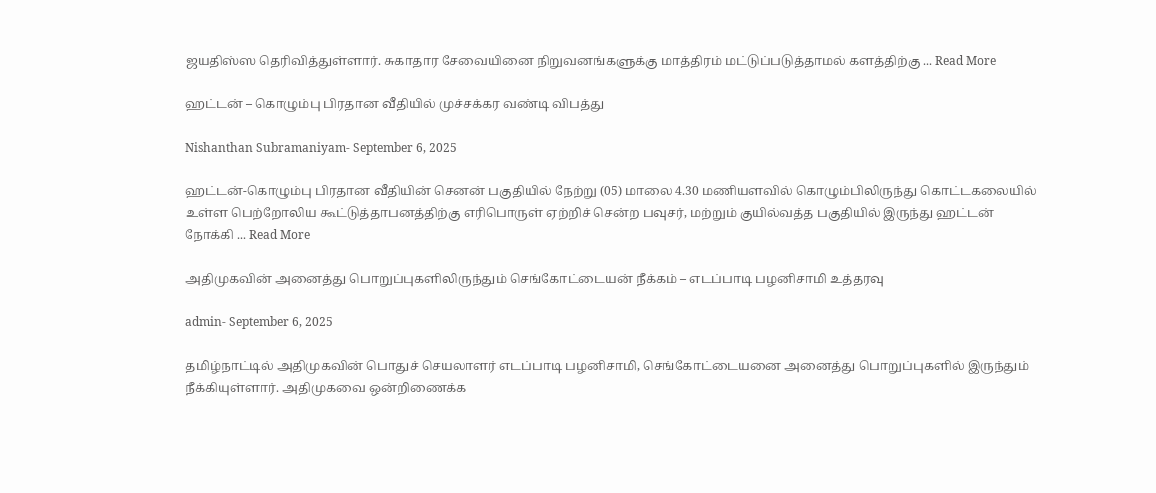ஜயதிஸ்ஸ தெரிவித்துள்ளார். சுகாதார சேவையினை நிறுவனங்களுக்கு மாத்திரம் மட்டுப்படுத்தாமல் களத்திற்கு ... Read More

ஹட்டன் – கொழும்பு பிரதான வீதியில் முச்சக்கர வண்டி விபத்து

Nishanthan Subramaniyam- September 6, 2025

ஹட்டன்-கொழும்பு பிரதான வீதியின் செனன் பகுதியில் நேற்று (05) மாலை 4.30 மணியளவில் கொழும்பிலிருந்து கொட்டகலையில் உள்ள பெற்றோலிய கூட்டுத்தாபனத்திற்கு எரிபொருள் ஏற்றிச் சென்ற பவுசர், மற்றும் குயில்வத்த பகுதியில் இருந்து ஹட்டன் நோக்கி ... Read More

அதிமுகவின் அனைத்து பொறுப்புகளிலிருந்தும் செங்கோட்டையன் நீக்கம் – எடப்பாடி பழனிசாமி உத்தரவு

admin- September 6, 2025

தமிழ்நாட்டில் அதிமுகவின் பொதுச் செயலாளர் எடப்பாடி பழனிசாமி, செங்கோட்டையனை அனைத்து பொறுப்புகளில் இருந்தும் நீக்கியுள்ளார். அதிமுகவை ஒன்றிணைக்க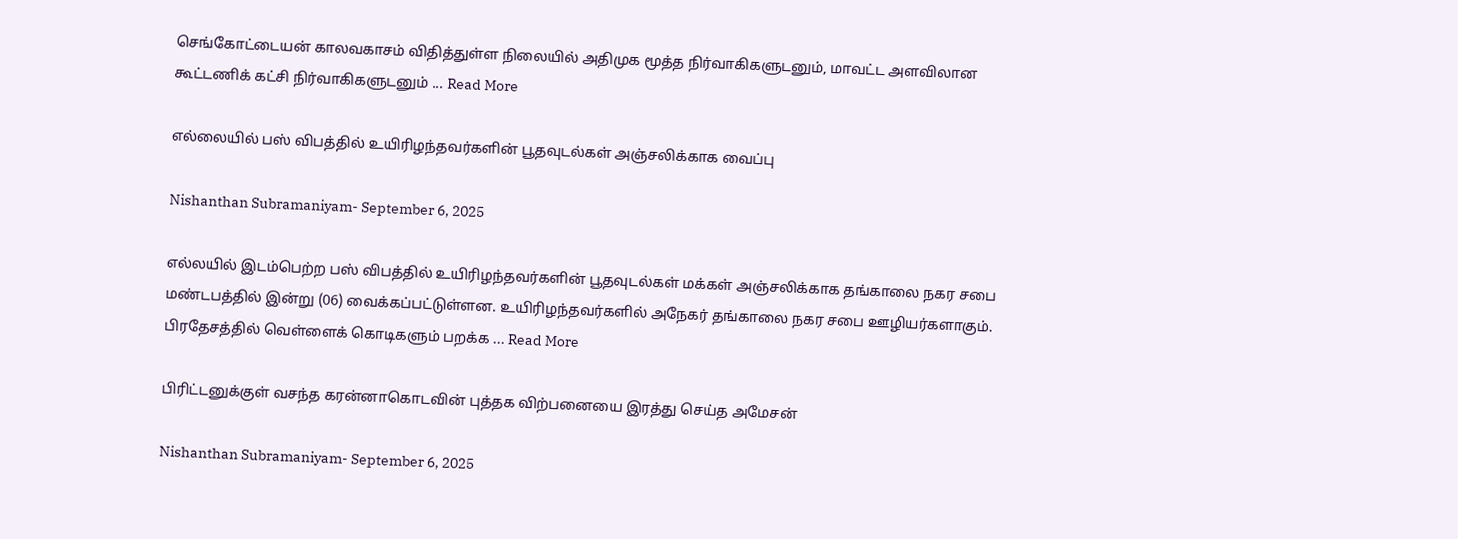செங்கோட்டையன் காலவகாசம் விதித்துள்ள நிலையில் அதிமுக மூத்த நிர்வாகிகளுடனும், மாவட்ட அளவிலான கூட்டணிக் கட்சி நிர்வாகிகளுடனும் ... Read More

எல்லையில் பஸ் விபத்தில் உயிரிழந்தவர்களின் பூதவுடல்கள் அஞ்சலிக்காக வைப்பு

Nishanthan Subramaniyam- September 6, 2025

எல்லயில் இடம்பெற்ற பஸ் விபத்தில் உயிரிழந்தவர்களின் பூதவுடல்கள் மக்கள் அஞ்சலிக்காக தங்காலை நகர சபை மண்டபத்தில் இன்று (06) வைக்கப்பட்டுள்ளன. உயிரிழந்தவர்களில் அநேகர் தங்காலை நகர சபை ஊழியர்களாகும். பிரதேசத்தில் வெள்ளைக் கொடிகளும் பறக்க ... Read More

பிரிட்டனுக்குள் வசந்த கரன்னாகொடவின் புத்தக விற்பனையை இரத்து செய்த அமேசன்

Nishanthan Subramaniyam- September 6, 2025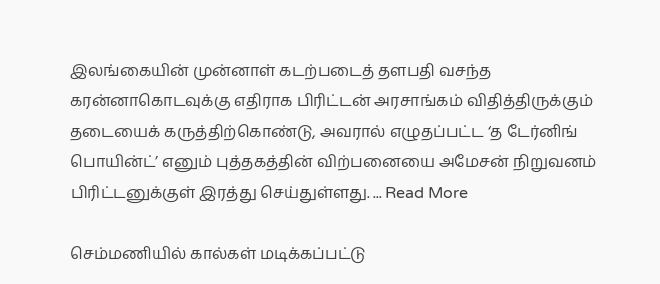இலங்கையின் முன்னாள் கடற்படைத் தளபதி வசந்த கரன்னாகொடவுக்கு எதிராக பிரிட்டன் அரசாங்கம் விதித்திருக்கும் தடையைக் கருத்திற்கொண்டு, அவரால் எழுதப்பட்ட ‘த டேர்னிங் பொயின்ட்’ எனும் புத்தகத்தின் விற்பனையை அமேசன் நிறுவனம் பிரிட்டனுக்குள் இரத்து செய்துள்ளது. ... Read More

செம்மணியில் கால்கள் மடிக்கப்பட்டு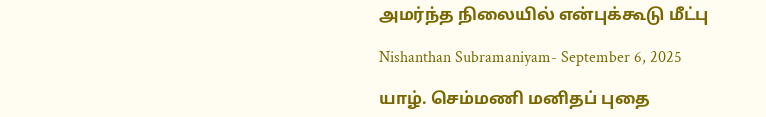அமர்ந்த நிலையில் என்புக்கூடு மீட்பு

Nishanthan Subramaniyam- September 6, 2025

யாழ். செம்மணி மனிதப் புதை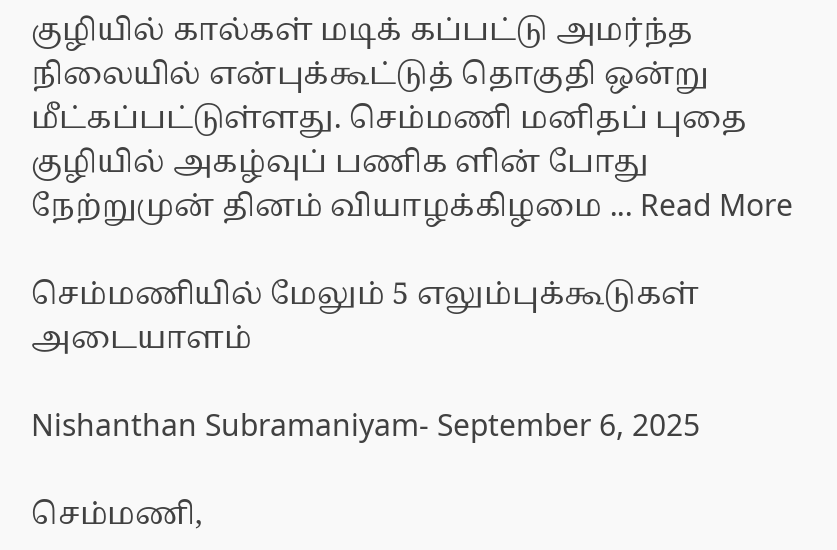குழியில் கால்கள் மடிக் கப்பட்டு அமர்ந்த நிலையில் என்புக்கூட்டுத் தொகுதி ஒன்று மீட்கப்பட்டுள்ளது. செம்மணி மனிதப் புதை குழியில் அகழ்வுப் பணிக ளின் போது நேற்றுமுன் தினம் வியாழக்கிழமை ... Read More

செம்மணியில் மேலும் 5 எலும்புக்கூடுகள் அடையாளம்

Nishanthan Subramaniyam- September 6, 2025

செம்மணி,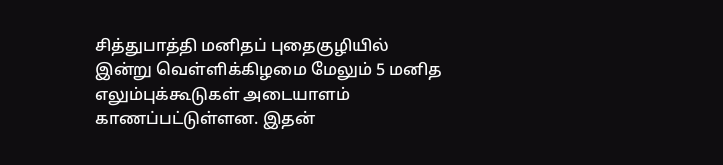சித்துபாத்தி மனிதப் புதைகுழியில் இன்று வெள்ளிக்கிழமை மேலும் 5 மனித எலும்புக்கூடுகள் அடையாளம் காணப்பட்டுள்ளன. இதன்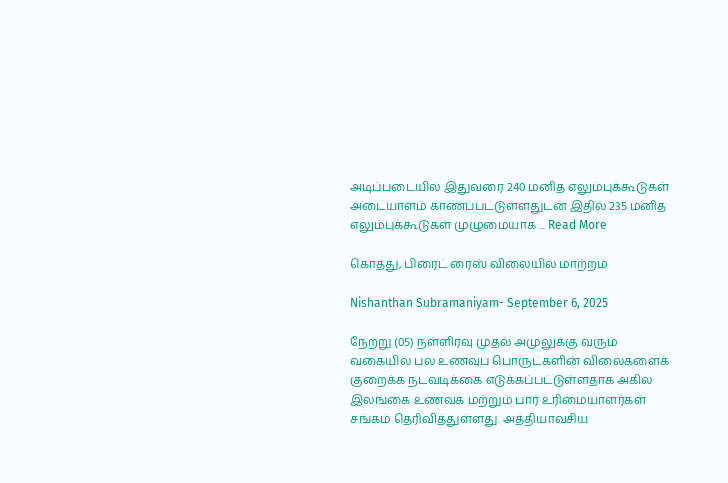அடிப்படையில் இதுவரை 240 மனித எலும்புக்கூடுகள் அடையாளம் காணப்பட்டுள்ளதுடன் இதில் 235 மனித எலும்புக்கூடுகள் முழுமையாக ... Read More

கொத்து, பிரைட் ரைஸ் விலையில் மாற்றம்

Nishanthan Subramaniyam- September 6, 2025

நேற்று (05) நள்ளிரவு முதல் அமுலுக்கு வரும் வகையில் பல உணவுப் பொருட்களின் விலைகளைக் குறைக்க நடவடிக்கை எடுக்கப்பட்டுள்ளதாக அகில இலங்கை உணவக மற்றும் பார் உரிமையாளர்கள் சங்கம் தெரிவித்துள்ளது. அத்தியாவசிய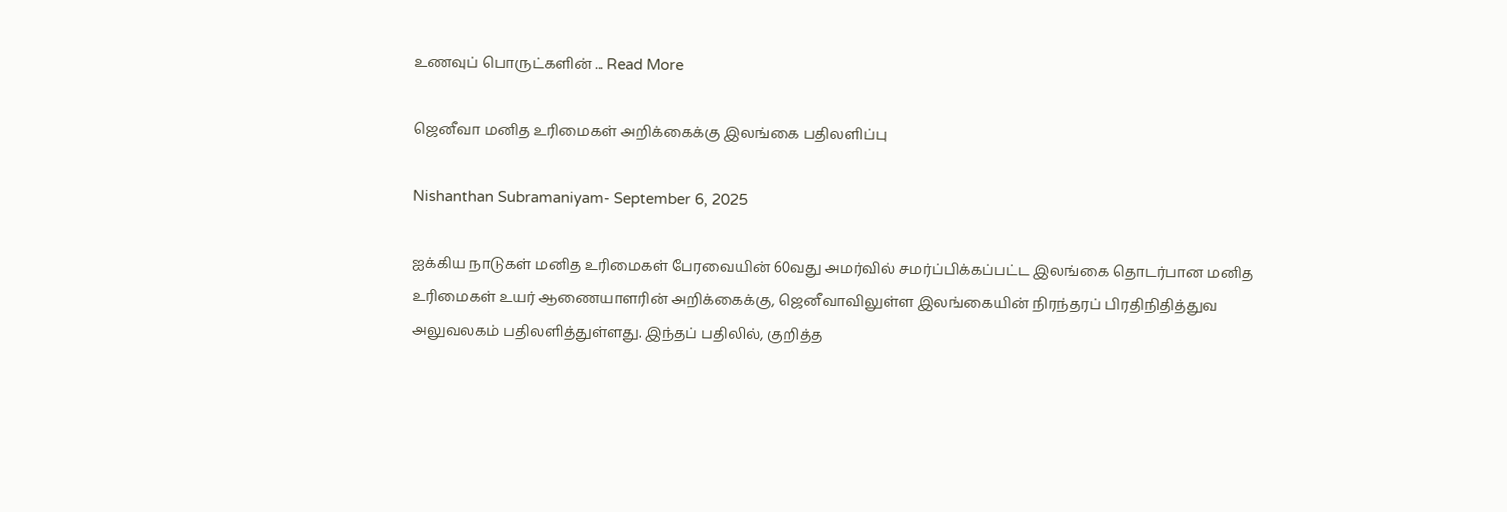உணவுப் பொருட்களின் ... Read More

ஜெனீவா மனித உரிமைகள் அறிக்கைக்கு இலங்கை பதிலளிப்பு

Nishanthan Subramaniyam- September 6, 2025

ஐக்கிய நாடுகள் மனித உரிமைகள் பேரவையின் 60வது அமர்வில் சமர்ப்பிக்கப்பட்ட இலங்கை தொடர்பான மனித உரிமைகள் உயர் ஆணையாளரின் அறிக்கைக்கு, ஜெனீவாவிலுள்ள இலங்கையின் நிரந்தரப் பிரதிநிதித்துவ அலுவலகம் பதிலளித்துள்ளது. இந்தப் பதிலில், குறித்த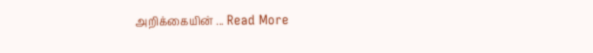அறிக்கையின் ... Read More